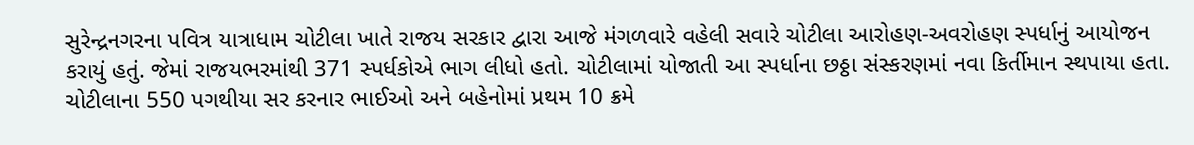સુરેન્દ્રનગરના પવિત્ર યાત્રાધામ ચોટીલા ખાતે રાજય સરકાર દ્વારા આજે મંગળવારે વહેલી સવારે ચોટીલા આરોહણ-અવરોહણ સ્પર્ધાનું આયોજન કરાયું હતું. જેમાં રાજયભરમાંથી 371 સ્પર્ધકોએ ભાગ લીધો હતો. ચોટીલામાં યોજાતી આ સ્પર્ધાના છઠ્ઠા સંસ્કરણમાં નવા કિર્તીમાન સ્થપાયા હતા. ચોટીલાના 550 પગથીયા સર કરનાર ભાઈઓ અને બહેનોમાં પ્રથમ 10 ક્રમે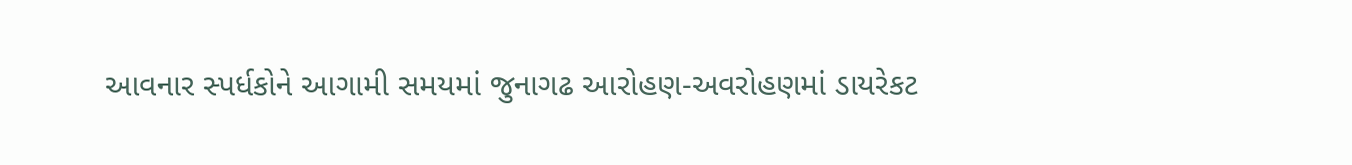આવનાર સ્પર્ધકોને આગામી સમયમાં જુનાગઢ આરોહણ-અવરોહણમાં ડાયરેકટ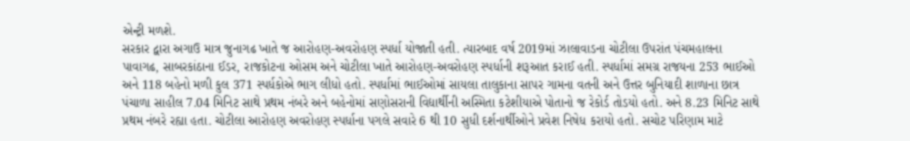એન્ટ્રી મળશે.
સરકાર દ્વારા અગાઉ માત્ર જુનાગઢ ખાતે જ આરોહણ-અવરોહણ સ્પર્ધા યોજાતી હતી. ત્યારબાદ વર્ષ 2019માં ઝાલાવાડના ચોટીલા ઉપરાંત પંચમહાલના પાવાગઢ, સાબરકાંઠાના ઈડર, રાજકોટના ઓસમ અને ચોટીલા ખાતે આરોહણ-અવરોહણ સ્પર્ધાની શરૂઆત કરાઈ હતી. સ્પર્ધામાં સમગ્ર રાજયના 253 ભાઈઓ અને 118 બહેનો મળી કુલ 371 સ્પર્ધકોએ ભાગ લીધો હતો. સ્પર્ધામાં ભાઈઓમાં સાયલા તાલુકાના સાપર ગામના વતની અને ઉત્તર બુનિયાદી શાળાના છાત્ર પંચાળા સાહીલ 7.04 મિનિટ સાથે પ્રથમ નંબરે અને બહેનોમાં સણોસરાની વિદ્યાર્થીની અસ્મિતા કટેશીયાએ પોતાનો જ રેકોર્ડ તોડયો હતો. અને 8.23 મિનિટ સાથે પ્રથમ નંબરે રહ્યા હતા. ચોટીલા આરોહણ અવરોહણ સ્પર્ધાના પગલે સવારે 6 થી 10 સુધી દર્શનાર્થીઓને પ્રવેશ નિષેધ કરાયો હતો. સચોટ પરિણામ માટે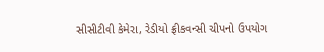સીસીટીવી કેમેરા, રેડીયો ફ્રીકવન્સી ચીપનો ઉપયોગ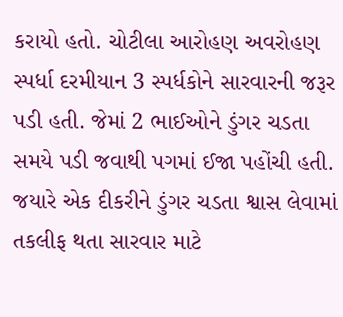કરાયો હતો. ચોટીલા આરોહણ અવરોહણ સ્પર્ધા દરમીયાન 3 સ્પર્ધકોને સારવારની જરૂર પડી હતી. જેમાં 2 ભાઈઓને ડુંગર ચડતા સમયે પડી જવાથી પગમાં ઈજા પહોંચી હતી. જયારે એક દીકરીને ડુંગર ચડતા શ્વાસ લેવામાં તકલીફ થતા સારવાર માટે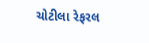ચોટીલા રેફરલ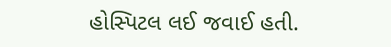હોસ્પિટલ લઈ જવાઈ હતી.